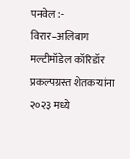पनवेल :- विरार–अलिबाग मल्टीमॉडेल कॉरिडॉर प्रकल्पग्रस्त शेतकऱ्यांना २०२३ मध्ये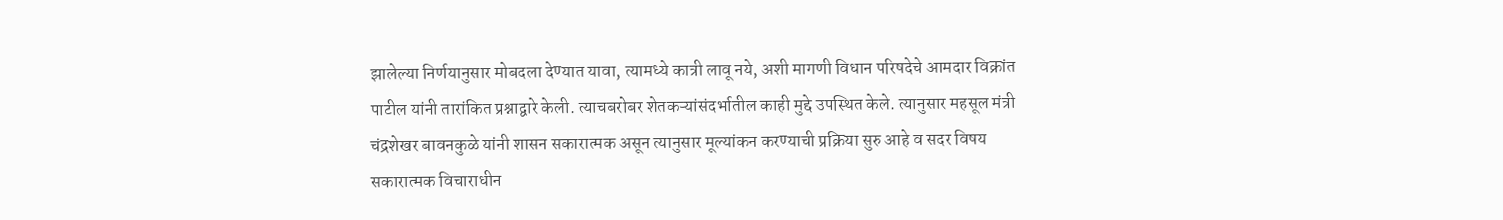झालेल्या निर्णयानुसार मोबदला देण्यात यावा, त्यामध्ये कात्री लावू नये, अशी मागणी विधान परिषदेचे आमदार विक्रांत पाटील यांनी तारांकित प्रश्नाद्वारे केली. त्याचबरोबर शेतकऱ्यांसंदर्भातील काही मुद्दे उपस्थित केले. त्यानुसार महसूल मंत्री चंद्रशेखर बावनकुळे यांनी शासन सकारात्मक असून त्यानुसार मूल्यांकन करण्याची प्रक्रिया सुरु आहे व सदर विषय सकारात्मक विचाराधीन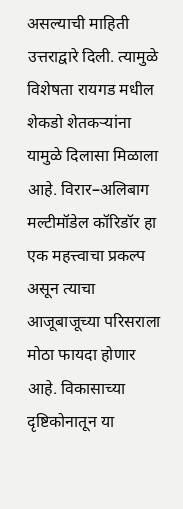असल्याची माहिती उत्तराद्वारे दिली. त्यामुळे विशेषता रायगड मधील शेकडो शेतकऱ्यांना यामुळे दिलासा मिळाला आहे. विरार–अलिबाग मल्टीमॉडेल कॉरिडॉर हा एक महत्त्वाचा प्रकल्प असून त्याचा आजूबाजूच्या परिसराला मोठा फायदा होणार आहे. विकासाच्या दृष्टिकोनातून या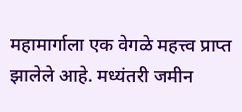महामार्गाला एक वेगळे महत्त्व प्राप्त झालेले आहे. मध्यंतरी जमीन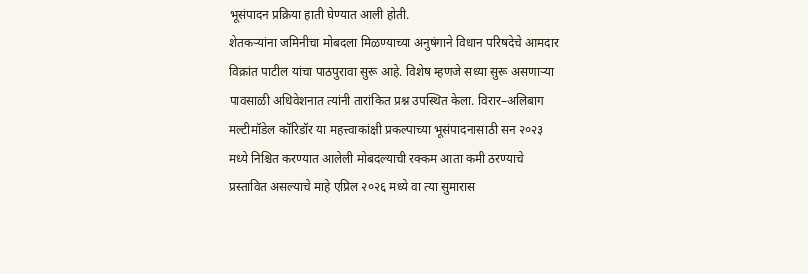भूसंपादन प्रक्रिया हाती घेण्यात आली होती.
शेतकऱ्यांना जमिनीचा मोबदला मिळण्याच्या अनुषंगाने विधान परिषदेचे आमदार विक्रांत पाटील यांचा पाठपुरावा सुरू आहे. विशेष म्हणजे सध्या सुरू असणाऱ्या पावसाळी अधिवेशनात त्यांनी तारांकित प्रश्न उपस्थित केला. विरार–अलिबाग मल्टीमॉडेल कॉरिडॉर या महत्त्वाकांक्षी प्रकल्पाच्या भूसंपादनासाठी सन २०२३ मध्ये निश्चित करण्यात आलेली मोबदल्याची रक्कम आता कमी ठरण्याचे प्रस्तावित असल्याचे माहे एप्रिल २०२६ मध्ये वा त्या सुमारास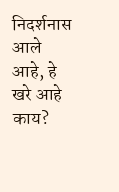निदर्शनास आले आहे, हे खरे आहे काय?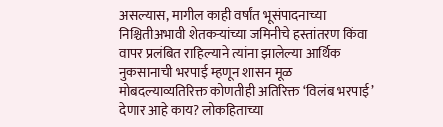असल्यास, मागील काही वर्षांत भूसंपादनाच्या निश्चितीअभावी शेतकऱ्यांच्या जमिनीचे हस्तांतरण किंवा वापर प्रलंबित राहिल्याने त्यांना झालेल्या आर्थिक नुकसानाची भरपाई म्हणून शासन मूळ मोबदल्याव्यतिरिक्त कोणतीही अतिरिक्त ‘विलंब भरपाई’ देणार आहे काय? लोकहिताच्या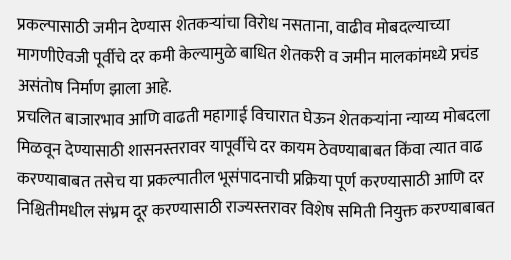प्रकल्पासाठी जमीन देण्यास शेतकऱ्यांचा विरोध नसताना, वाढीव मोबदल्याच्या मागणीऐवजी पूर्वीचे दर कमी केल्यामुळे बाधित शेतकरी व जमीन मालकांमध्ये प्रचंड असंतोष निर्माण झाला आहे.
प्रचलित बाजारभाव आणि वाढती महागाई विचारात घेऊन शेतकऱ्यांना न्याय्य मोबदला मिळवून देण्यासाठी शासनस्तरावर यापूर्वीचे दर कायम ठेवण्याबाबत किंवा त्यात वाढ करण्याबाबत तसेच या प्रकल्पातील भूसंपादनाची प्रक्रिया पूर्ण करण्यासाठी आणि दर निश्चितीमधील संभ्रम दूर करण्यासाठी राज्यस्तरावर विशेष समिती नियुक्त करण्याबाबत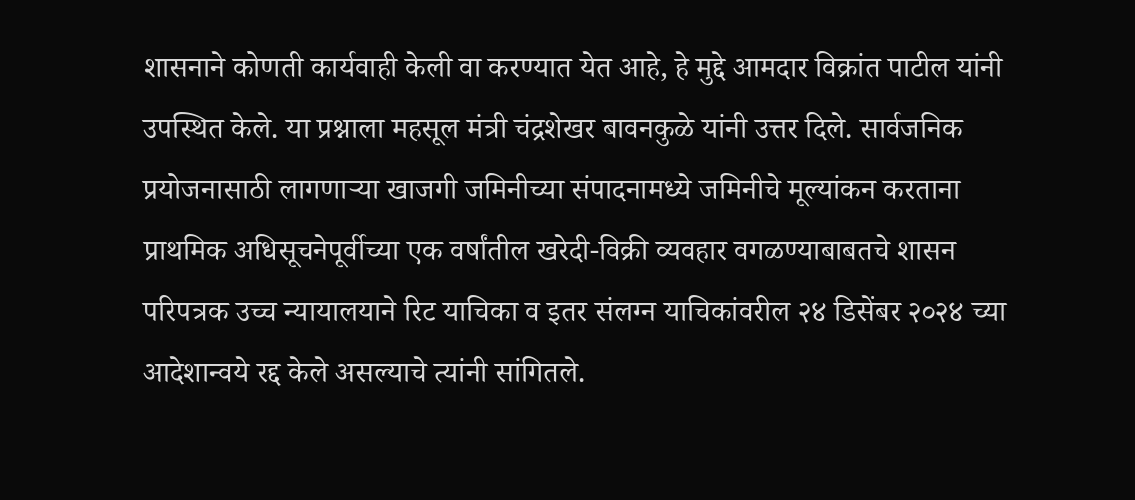शासनाने कोणती कार्यवाही केली वा करण्यात येत आहे, हे मुद्दे आमदार विक्रांत पाटील यांनी उपस्थित केले. या प्रश्नाला महसूल मंत्री चंद्रशेखर बावनकुळे यांनी उत्तर दिले. सार्वजनिक प्रयोजनासाठी लागणाऱ्या खाजगी जमिनीच्या संपादनामध्ये जमिनीचे मूल्यांकन करताना प्राथमिक अधिसूचनेपूर्वीच्या एक वर्षांतील खरेदी-विक्री व्यवहार वगळण्याबाबतचे शासन परिपत्रक उच्च न्यायालयाने रिट याचिका व इतर संलग्न याचिकांवरील २४ डिसेंबर २०२४ च्या आदेशान्वये रद्द केले असल्याचे त्यांनी सांगितले.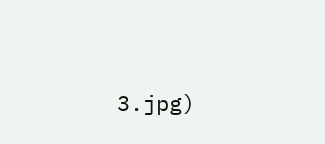3.jpg)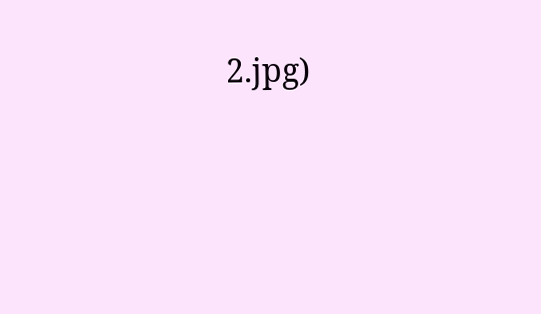2.jpg)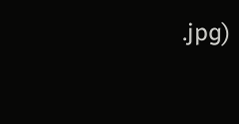.jpg)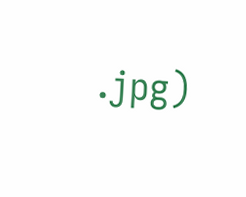.jpg)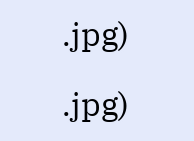.jpg)

.jpg)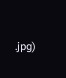.jpg)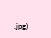.jpg)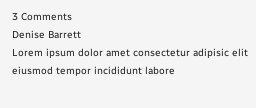3 Comments
Denise Barrett
Lorem ipsum dolor amet consectetur adipisic elit eiusmod tempor incididunt labore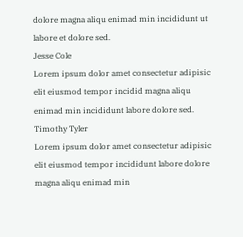dolore magna aliqu enimad min incididunt ut labore et dolore sed.
Jesse Cole
Lorem ipsum dolor amet consectetur adipisic elit eiusmod tempor incidid magna aliqu enimad min incididunt labore dolore sed.
Timothy Tyler
Lorem ipsum dolor amet consectetur adipisic elit eiusmod tempor incididunt labore dolore magna aliqu enimad min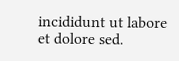incididunt ut labore et dolore sed.